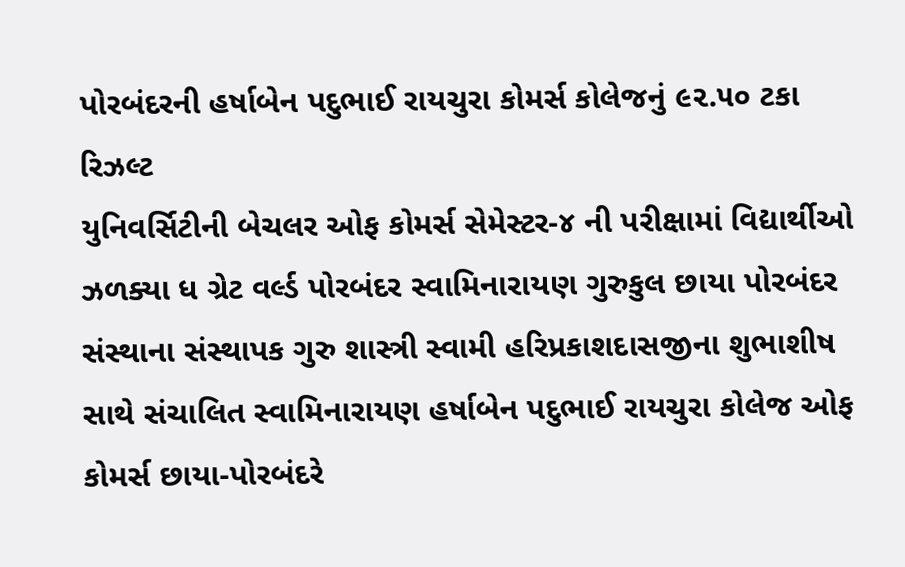પોરબંદરની હર્ષાબેન પદુભાઈ રાયચુરા કોમર્સ કોલેજનું ૯૨.૫૦ ટકા રિઝલ્ટ
યુનિવર્સિટીની બેચલર ઓફ કોમર્સ સેમેસ્ટર-૪ ની પરીક્ષામાં વિદ્યાર્થીઓ ઝળક્યા ધ ગ્રેટ વર્લ્ડ પોરબંદર સ્વામિનારાયણ ગુરુકુલ છાયા પોરબંદર સંસ્થાના સંસ્થાપક ગુરુ શાસ્ત્રી સ્વામી હરિપ્રકાશદાસજીના શુભાશીષ સાથે સંચાલિત સ્વામિનારાયણ હર્ષાબેન પદુભાઈ રાયચુરા કોલેજ ઓફ કોમર્સ છાયા-પોરબંદરે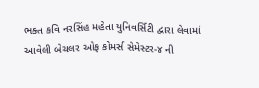ભક્ત કવિ નરસિંહ મહેતા યુનિવર્સિટી દ્વારા લેવામાં આવેલી બેચલર ઓફ કોમર્સ સેમેસ્ટર-૪ ની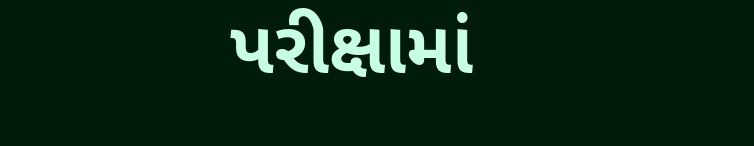પરીક્ષામાં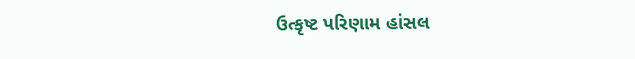ઉત્કૃષ્ટ પરિણામ હાંસલ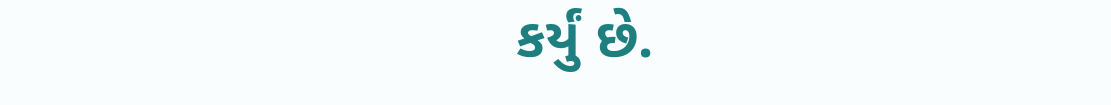કર્યું છે.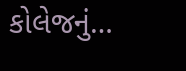કોલેજનું…